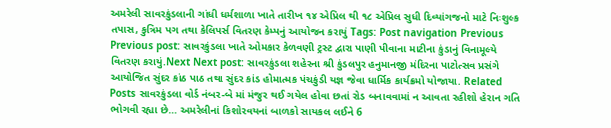અમરેલી સાવરકુંડલાની ગાંધી ધર્મશાળા ખાતે તારીખ ૧૪ એપ્રિલ થી ૧૮ એપ્રિલ સુધી દિવ્યાંગજનો માટે નિઃશુલ્ક તપાસ, કુત્રિમ પગ તથા કેલિપર્સ વિતરણ કેમ્પનું આયોજન કરાયું Tags: Post navigation Previous Previous post: સાવરકુંડલા ખાતે ઓમકાર કેળવણી ટ્રસ્ટ દ્વારા પાણી પીવાના માટીના કુંડાનું વિનામૂલ્યે વિતરણ કરાયું.Next Next post: સાવરકુંડલા શહેરના શ્રી કુંડલપુર હનુમાનજી મંદિરના પાટોત્સવ પ્રસંગે આયોજિત સુંદર કાંઠ પાઠ તથા સુંદર કાંડ હોમાત્મક પંચકુંડી યજ્ઞ જેવા ધાર્મિક કાર્યક્રમો યોજાયા. Related Posts સાવરકુંડલા વોર્ડ નંબર-બે માં મંજુર થઈ ગયેલ હોવા છતાં રોડ બનાવવામાં ન આવતા રહીશો હેરાન ગતિ ભોગવી રહ્યા છે… અમરેલીનાં કિશોરવયનાં બાળકો સાયકલ લઈને 6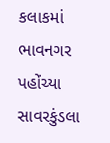કલાકમાં ભાવનગર પહોંચ્યા સાવરકુંડલા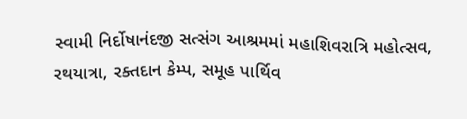સ્વામી નિર્દોષાનંદજી સત્સંગ આશ્રમમાં મહાશિવરાત્રિ મહોત્સવ, રથયાત્રા, રક્તદાન કેમ્પ, સમૂહ પાર્થિવ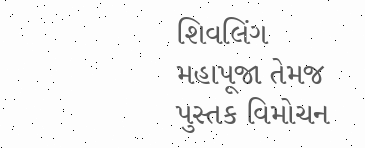શિવલિંગ મહાપૂજા તેમજ પુસ્તક વિમોચન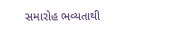સમારોહ ભવ્યતાથી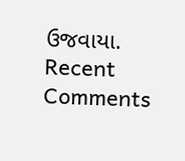ઉજવાયા.
Recent Comments